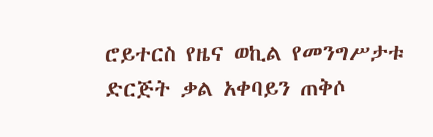ሮይተርስ የዜና ወኪል የመንግሥታቱ ድርጅት ቃል አቀባይን ጠቅሶ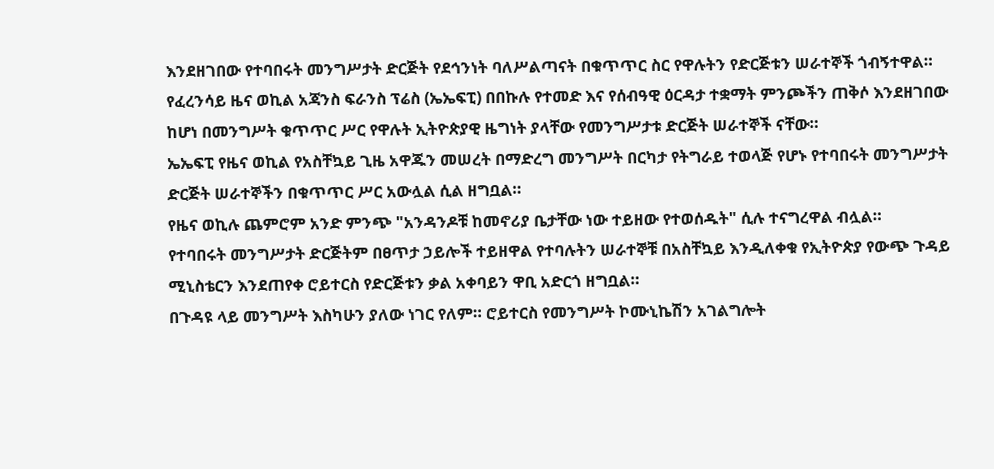እንደዘገበው የተባበሩት መንግሥታት ድርጅት የደኅንነት ባለሥልጣናት በቁጥጥር ስር የዋሉትን የድርጅቱን ሠራተኞች ጎብኝተዋል።
የፈረንሳይ ዜና ወኪል አጃንስ ፍራንስ ፕሬስ (ኤኤፍፒ) በበኩሉ የተመድ እና የሰብዓዊ ዕርዳታ ተቋማት ምንጮችን ጠቅሶ እንደዘገበው ከሆነ በመንግሥት ቁጥጥር ሥር የዋሉት ኢትዮጵያዊ ዜግነት ያላቸው የመንግሥታቱ ድርጅት ሠራተኞች ናቸው።
ኤኤፍፒ የዜና ወኪል የአስቸኳይ ጊዜ አዋጁን መሠረት በማድረግ መንግሥት በርካታ የትግራይ ተወላጅ የሆኑ የተባበሩት መንግሥታት ድርጅት ሠራተኞችን በቁጥጥር ሥር አውሏል ሲል ዘግቧል።
የዜና ወኪሉ ጨምሮም አንድ ምንጭ "አንዳንዶቹ ከመኖሪያ ቤታቸው ነው ተይዘው የተወሰዱት" ሲሉ ተናግረዋል ብሏል።
የተባበሩት መንግሥታት ድርጅትም በፀጥታ ኃይሎች ተይዘዋል የተባሉትን ሠራተኞቹ በአስቸኳይ እንዲለቀቁ የኢትዮጵያ የውጭ ጉዳይ ሚኒስቴርን እንደጠየቀ ሮይተርስ የድርጅቱን ቃል አቀባይን ዋቢ አድርጎ ዘግቧል።
በጉዳዩ ላይ መንግሥት እስካሁን ያለው ነገር የለም። ሮይተርስ የመንግሥት ኮሙኒኬሽን አገልግሎት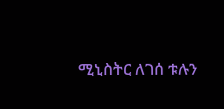ሚኒስትር ለገሰ ቱሉን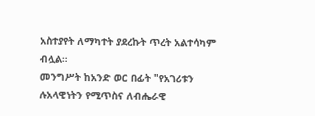አስተያየት ለማካተት ያደረኩት ጥረት አልተሳካም ብሏል።
መንግሥት ከአንድ ወር በፊት "የአገሪቱን ሉአላዊነትን የሚጥስና ለብሔራዊ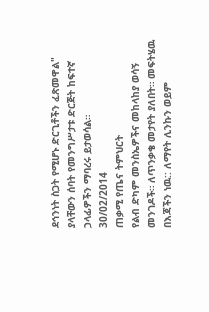ደኅንነት ስጋት የሚሆኑ ድርጊቶችን ፈጽመዋል" ያላቸውን ሰባት የመንግሥታቱ ድርጅት ከፍተኛ ኃላፊዎችን ማባረሩ ይታወሳል።
30/02/2014
ጠቃሚ የጤና ትምህርት
የልብ ድካም መንስኤዎችና መከላከያ ወሳኝ መንገዶች። ለጥንቃቄ መታየት ያለበት። መፍትሄዉ በእጃችን ነዉ:: ለማየት ሊንኩን ወይም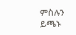ምስሉን ይጫኑ